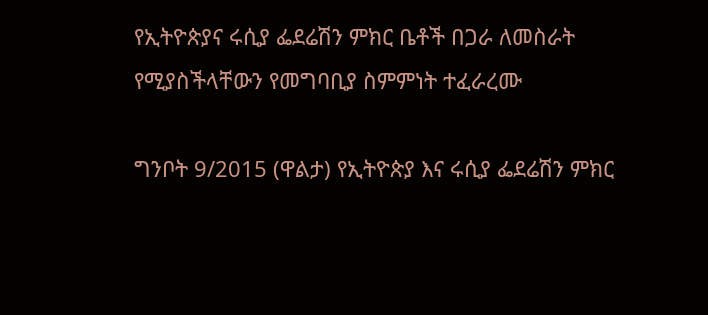የኢትዮጵያና ሩሲያ ፌደሬሽን ምክር ቤቶች በጋራ ለመስራት የሚያስችላቸውን የመግባቢያ ስምምነት ተፈራረሙ

ግንቦት 9/2015 (ዋልታ) የኢትዮጵያ እና ሩሲያ ፌደሬሽን ምክር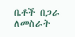ቤቶች በጋራ ለመስራት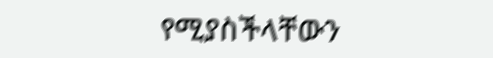የሚያስችላቸውን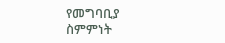የመግባቢያ ስምምነት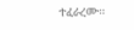ተፈራረሙ፡፡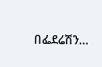በፌደሬሽን…